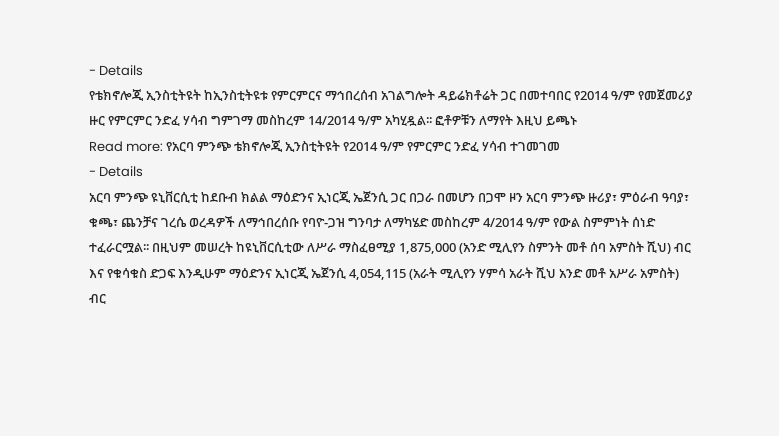- Details
የቴክኖሎጂ ኢንስቲትዩት ከኢንስቲትዩቱ የምርምርና ማኅበረሰብ አገልግሎት ዳይሬክቶሬት ጋር በመተባበር የ2014 ዓ/ም የመጀመሪያ ዙር የምርምር ንድፈ ሃሳብ ግምገማ መስከረም 14/2014 ዓ/ም አካሂዷል፡፡ ፎቶዎቹን ለማየት እዚህ ይጫኑ
Read more: የአርባ ምንጭ ቴክኖሎጂ ኢንስቲትዩት የ2014 ዓ/ም የምርምር ንድፈ ሃሳብ ተገመገመ
- Details
አርባ ምንጭ ዩኒቨርሲቲ ከደቡብ ክልል ማዕድንና ኢነርጂ ኤጀንሲ ጋር በጋራ በመሆን በጋሞ ዞን አርባ ምንጭ ዙሪያ፣ ምዕራብ ዓባያ፣ ቁጫ፣ ጨንቻና ገረሴ ወረዳዎች ለማኅበረሰቡ የባዮ-ጋዝ ግንባታ ለማካሄድ መስከረም 4/2014 ዓ/ም የውል ስምምነት ሰነድ ተፈራርሟል፡፡ በዚህም መሠረት ከዩኒቨርሲቲው ለሥራ ማስፈፀሚያ 1,875,000 (አንድ ሚሊየን ስምንት መቶ ሰባ አምስት ሺህ) ብር እና የቁሳቁስ ድጋፍ እንዲሁም ማዕድንና ኢነርጂ ኤጀንሲ 4,054,115 (አራት ሚሊየን ሃምሳ አራት ሺህ አንድ መቶ አሥራ አምስት) ብር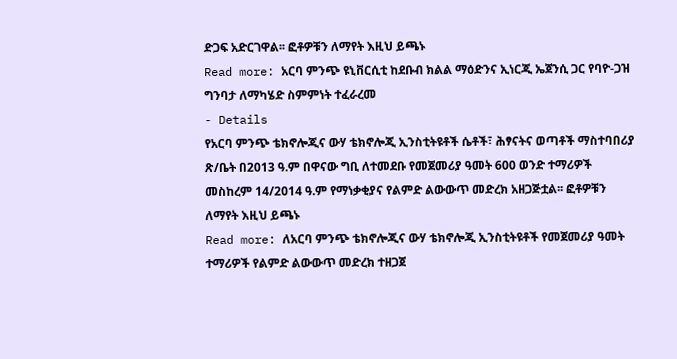ድጋፍ አድርገዋል፡፡ ፎቶዎቹን ለማየት እዚህ ይጫኑ
Read more: አርባ ምንጭ ዩኒቨርሲቲ ከደቡብ ክልል ማዕድንና ኢነርጂ ኤጀንሲ ጋር የባዮ-ጋዝ ግንባታ ለማካሄድ ስምምነት ተፈራረመ
- Details
የአርባ ምንጭ ቴክኖሎጂና ውሃ ቴክኖሎጂ ኢንስቲትዩቶች ሴቶች፣ ሕፃናትና ወጣቶች ማስተባበሪያ ጽ/ቤት በ2013 ዓ.ም በዋናው ግቢ ለተመደቡ የመጀመሪያ ዓመት 600 ወንድ ተማሪዎች መስከረም 14/2014 ዓ.ም የማነቃቂያና የልምድ ልውውጥ መድረክ አዘጋጅቷል፡፡ ፎቶዎቹን ለማየት እዚህ ይጫኑ
Read more: ለአርባ ምንጭ ቴክኖሎጂና ውሃ ቴክኖሎጂ ኢንስቲትዩቶች የመጀመሪያ ዓመት ተማሪዎች የልምድ ልውውጥ መድረክ ተዘጋጀ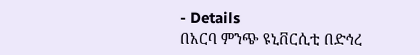- Details
በአርባ ምንጭ ዩኒቨርሲቲ በድኅረ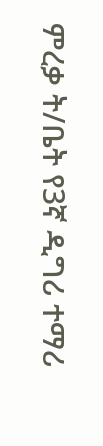ምረቃ ት/ቤት የ3ኛ ዲግሪ ተማሪ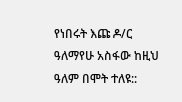የነበሩት እጩ ዶ/ር ዓለማየሁ አስፋው ከዚህ ዓለም በሞት ተለዩ::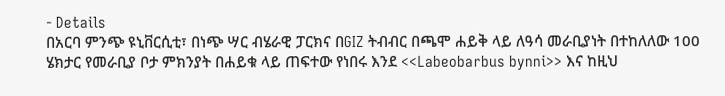- Details
በአርባ ምንጭ ዩኒቨርሲቲ፣ በነጭ ሣር ብሄራዊ ፓርክና በGIZ ትብብር በጫሞ ሐይቅ ላይ ለዓሳ መራቢያነት በተከለለው 100 ሄክታር የመራቢያ ቦታ ምክንያት በሐይቁ ላይ ጠፍተው የነበሩ እንደ <<Labeobarbus bynni>> እና ከዚህ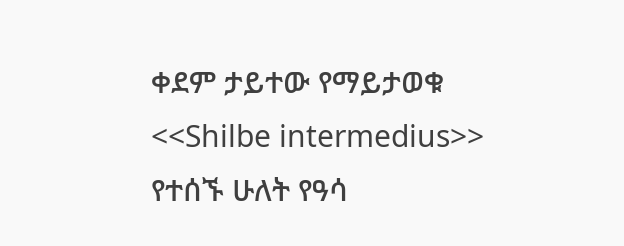ቀደም ታይተው የማይታወቁ <<Shilbe intermedius>> የተሰኙ ሁለት የዓሳ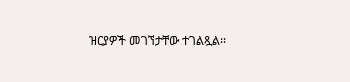ዝርያዎች መገኘታቸው ተገልጿል፡፡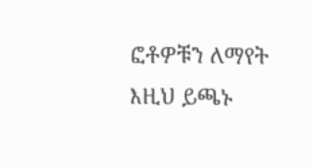ፎቶዎቹን ለማየት እዚህ ይጫኑ